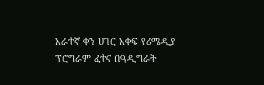አራተኛ ቀን ሀገር አቀፍ የሪሜዲያ ፕሮግራም ፈተና በዓዲግራት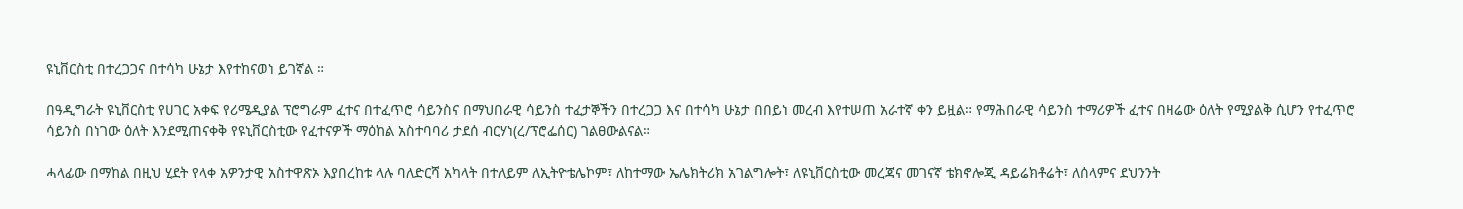ዩኒቨርስቲ በተረጋጋና በተሳካ ሁኔታ እየተከናወነ ይገኛል ።

በዓዲግራት ዩኒቨርስቲ የሀገር አቀፍ የሪሜዲያል ፕሮግራም ፈተና በተፈጥሮ ሳይንስና በማህበራዊ ሳይንስ ተፈታኞችን በተረጋጋ እና በተሳካ ሁኔታ በበይነ መረብ እየተሠጠ አራተኛ ቀን ይዟል። የማሕበራዊ ሳይንስ ተማሪዎች ፈተና በዛሬው ዕለት የሚያልቅ ሲሆን የተፈጥሮ ሳይንስ በነገው ዕለት እንደሚጠናቀቅ የዩኒቨርስቲው የፈተናዎች ማዕከል አስተባባሪ ታደሰ ብርሃነ(ረ/ፕሮፌሰር) ገልፀውልናል።

ሓላፊው በማከል በዚህ ሂደት የላቀ አዎንታዊ አስተዋጽኦ እያበረከቱ ላሉ ባለድርሻ አካላት በተለይም ለኢትዮቴሌኮም፣ ለከተማው ኤሌክትሪክ አገልግሎት፣ ለዩኒቨርስቲው መረጃና መገናኛ ቴክኖሎጂ ዳይሬክቶሬት፣ ለሰላምና ደህንንት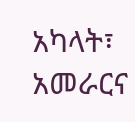አካላት፣ አመራርና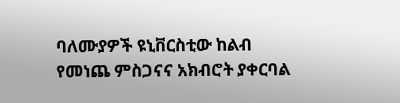ባለሙያዎች ዩኒቨርስቲው ከልብ የመነጨ ምስጋናና አክብሮት ያቀርባል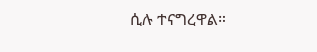ሲሉ ተናግረዋል።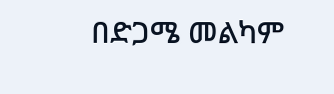በድጋሜ መልካም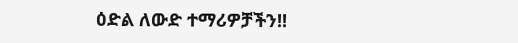ዕድል ለውድ ተማሪዎቻችን!!